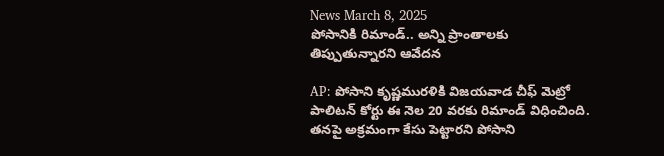News March 8, 2025
పోసానికి రిమాండ్.. అన్ని ప్రాంతాలకు తిప్పుతున్నారని ఆవేదన

AP: పోసాని కృష్ణమురళికి విజయవాడ చీఫ్ మెట్రో పాలిటన్ కోర్టు ఈ నెల 20 వరకు రిమాండ్ విధించింది. తనపై అక్రమంగా కేసు పెట్టారని పోసాని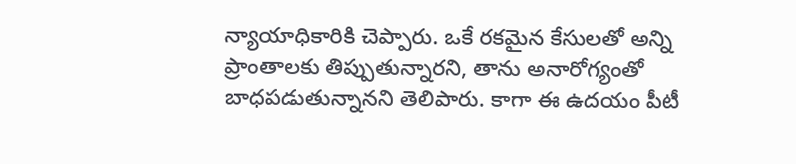న్యాయాధికారికి చెప్పారు. ఒకే రకమైన కేసులతో అన్ని ప్రాంతాలకు తిప్పుతున్నారని, తాను అనారోగ్యంతో బాధపడుతున్నానని తెలిపారు. కాగా ఈ ఉదయం పీటీ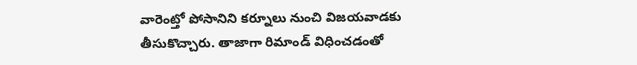వారెంట్తో పోసానిని కర్నూలు నుంచి విజయవాడకు తీసుకొచ్చారు. తాజాగా రిమాండ్ విధించడంతో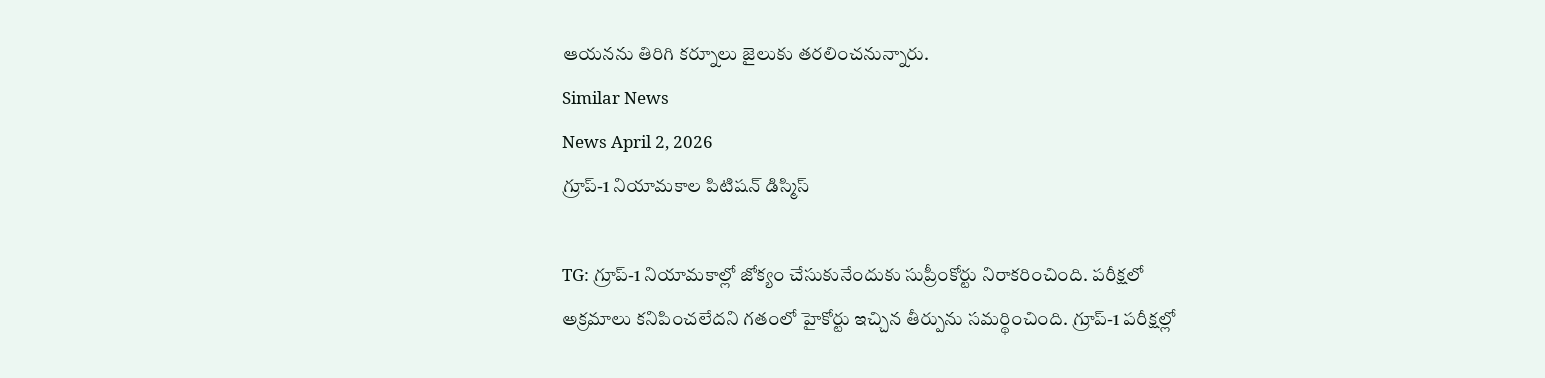ఆయనను తిరిగి కర్నూలు జైలుకు తరలించనున్నారు.
Similar News
News April 2, 2026
గ్రూప్-1 నియామకాల పిటిషన్ డిస్మిస్

TG: గ్రూప్-1 నియామకాల్లో జోక్యం చేసుకునేందుకు సుప్రీంకోర్టు నిరాకరించింది. పరీక్షలో అక్రమాలు కనిపించలేదని గతంలో హైకోర్టు ఇచ్చిన తీర్పును సమర్థించింది. గ్రూప్-1 పరీక్షల్లో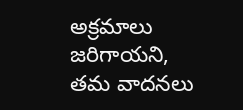అక్రమాలు జరిగాయని, తమ వాదనలు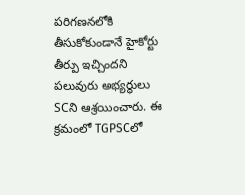పరిగణనలోకి తీసుకోకుండానే హైకోర్టు తీర్పు ఇచ్చిందని పలువురు అభ్యర్థులు SCని ఆశ్రయించారు. ఈ క్రమంలో TGPSCలో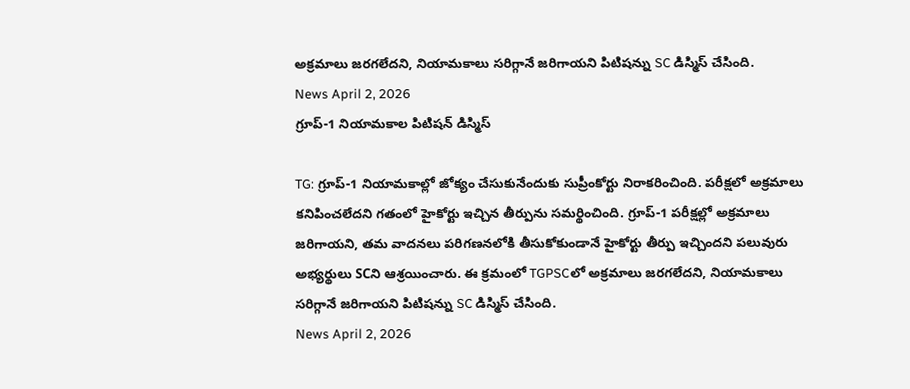అక్రమాలు జరగలేదని, నియామకాలు సరిగ్గానే జరిగాయని పిటిషన్ను SC డిస్మిస్ చేసింది.
News April 2, 2026
గ్రూప్-1 నియామకాల పిటిషన్ డిస్మిస్

TG: గ్రూప్-1 నియామకాల్లో జోక్యం చేసుకునేందుకు సుప్రీంకోర్టు నిరాకరించింది. పరీక్షలో అక్రమాలు కనిపించలేదని గతంలో హైకోర్టు ఇచ్చిన తీర్పును సమర్థించింది. గ్రూప్-1 పరీక్షల్లో అక్రమాలు జరిగాయని, తమ వాదనలు పరిగణనలోకి తీసుకోకుండానే హైకోర్టు తీర్పు ఇచ్చిందని పలువురు అభ్యర్థులు SCని ఆశ్రయించారు. ఈ క్రమంలో TGPSCలో అక్రమాలు జరగలేదని, నియామకాలు సరిగ్గానే జరిగాయని పిటిషన్ను SC డిస్మిస్ చేసింది.
News April 2, 2026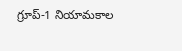గ్రూప్-1 నియామకాల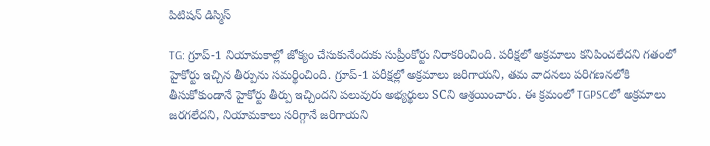పిటిషన్ డిస్మిస్

TG: గ్రూప్-1 నియామకాల్లో జోక్యం చేసుకునేందుకు సుప్రీంకోర్టు నిరాకరించింది. పరీక్షలో అక్రమాలు కనిపించలేదని గతంలో హైకోర్టు ఇచ్చిన తీర్పును సమర్థించింది. గ్రూప్-1 పరీక్షల్లో అక్రమాలు జరిగాయని, తమ వాదనలు పరిగణనలోకి తీసుకోకుండానే హైకోర్టు తీర్పు ఇచ్చిందని పలువురు అభ్యర్థులు SCని ఆశ్రయించారు. ఈ క్రమంలో TGPSCలో అక్రమాలు జరగలేదని, నియామకాలు సరిగ్గానే జరిగాయని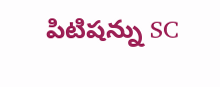పిటిషన్ను SC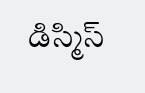డిస్మిస్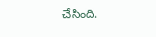చేసింది.